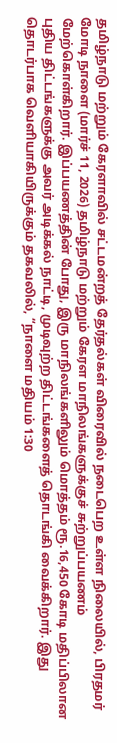தமிழ்நாடு மற்றும் கேரளாவில் சட்டமன்றத் தேர்தல்கள் விரைவில் நடைபெற உள்ள நிலையில், பிரதமர் மோடி நாளை (மார்ச் 11, 2026) தமிழ்நாடு மற்றும் கேரள மாநிலங்களுக்குச் சுற்றுப்பயணம் மேற்கொள்கிறார். இப்பயணத்தின் போது, இரு மாநிலங்களிலும் மொத்தம் ரூ.16,450 கோடி மதிப்பிலான புதிய திட்டங்களுக்கு அவர் அடிக்கல் நாட்டி, முடிவுற்ற திட்டங்களைத் தொடங்கி வைக்கிறார். இது தொடர்பாக வெளியாகியிருக்கும் தகவலில், “நாளை மதியம் 1:30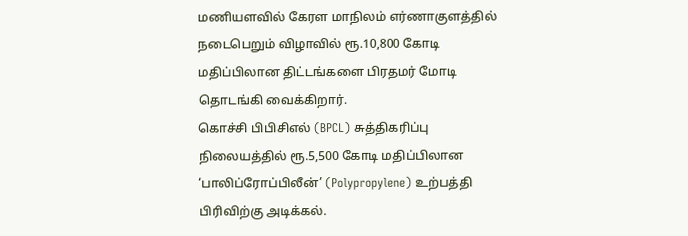மணியளவில் கேரள மாநிலம் எர்ணாகுளத்தில் நடைபெறும் விழாவில் ரூ.10,800 கோடி மதிப்பிலான திட்டங்களை பிரதமர் மோடி தொடங்கி வைக்கிறார்.
கொச்சி பிபிசிஎல் (BPCL) சுத்திகரிப்பு நிலையத்தில் ரூ.5,500 கோடி மதிப்பிலான ‘பாலிப்ரோப்பிலீன்’ (Polypropylene) உற்பத்தி பிரிவிற்கு அடிக்கல்.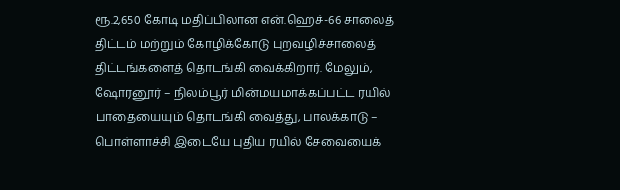ரூ.2,650 கோடி மதிப்பிலான என்.ஹெச்-66 சாலைத் திட்டம் மற்றும் கோழிக்கோடு புறவழிச்சாலைத் திட்டங்களைத் தொடங்கி வைக்கிறார். மேலும், ஷோரனூர் – நிலம்பூர் மின்மயமாக்கப்பட்ட ரயில் பாதையையும் தொடங்கி வைத்து, பாலக்காடு – பொள்ளாச்சி இடையே புதிய ரயில் சேவையைக்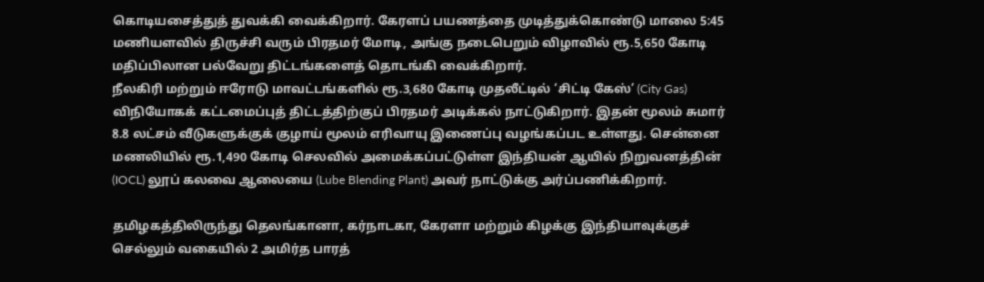கொடியசைத்துத் துவக்கி வைக்கிறார். கேரளப் பயணத்தை முடித்துக்கொண்டு மாலை 5:45 மணியளவில் திருச்சி வரும் பிரதமர் மோடி, அங்கு நடைபெறும் விழாவில் ரூ.5,650 கோடி மதிப்பிலான பல்வேறு திட்டங்களைத் தொடங்கி வைக்கிறார்.
நீலகிரி மற்றும் ஈரோடு மாவட்டங்களில் ரூ.3,680 கோடி முதலீட்டில் ‘சிட்டி கேஸ்’ (City Gas) விநியோகக் கட்டமைப்புத் திட்டத்திற்குப் பிரதமர் அடிக்கல் நாட்டுகிறார். இதன் மூலம் சுமார் 8.8 லட்சம் வீடுகளுக்குக் குழாய் மூலம் எரிவாயு இணைப்பு வழங்கப்பட உள்ளது. சென்னை மணலியில் ரூ.1,490 கோடி செலவில் அமைக்கப்பட்டுள்ள இந்தியன் ஆயில் நிறுவனத்தின் (IOCL) லூப் கலவை ஆலையை (Lube Blending Plant) அவர் நாட்டுக்கு அர்ப்பணிக்கிறார்.

தமிழகத்திலிருந்து தெலங்கானா, கர்நாடகா, கேரளா மற்றும் கிழக்கு இந்தியாவுக்குச் செல்லும் வகையில் 2 அமிர்த பாரத்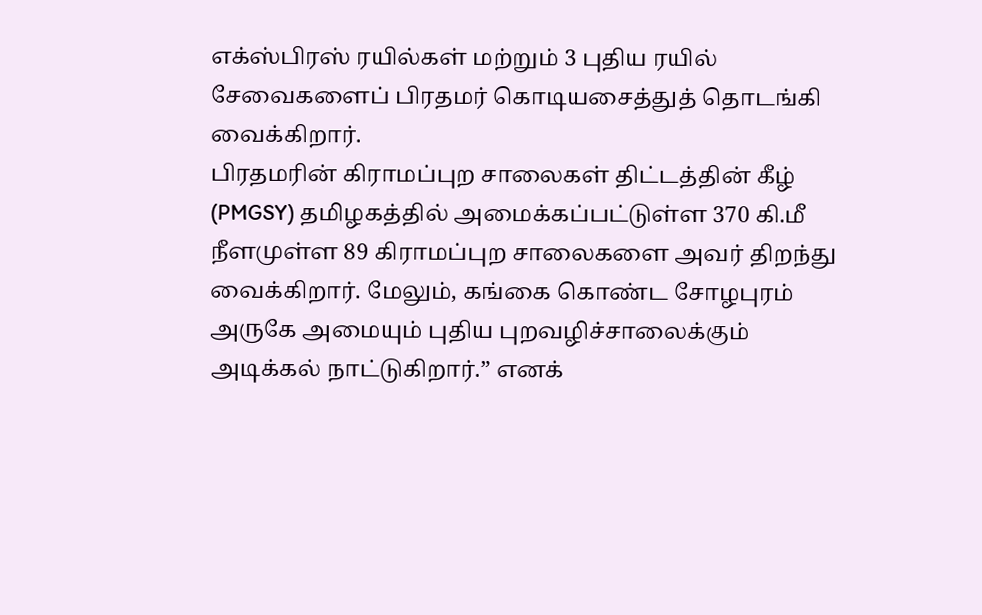எக்ஸ்பிரஸ் ரயில்கள் மற்றும் 3 புதிய ரயில் சேவைகளைப் பிரதமர் கொடியசைத்துத் தொடங்கி வைக்கிறார்.
பிரதமரின் கிராமப்புற சாலைகள் திட்டத்தின் கீழ் (PMGSY) தமிழகத்தில் அமைக்கப்பட்டுள்ள 370 கி.மீ நீளமுள்ள 89 கிராமப்புற சாலைகளை அவர் திறந்து வைக்கிறார். மேலும், கங்கை கொண்ட சோழபுரம் அருகே அமையும் புதிய புறவழிச்சாலைக்கும் அடிக்கல் நாட்டுகிறார்.” எனக்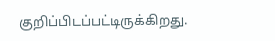குறிப்பிடப்பட்டிருக்கிறது.